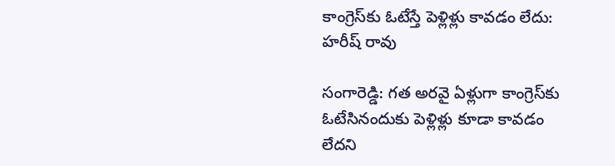కాంగ్రెస్‌కు ఓటేస్తే పెళ్లిళ్లు కావడం లేదు: హరీష్ రావు

సంగారెడ్డి: గత అరవై ఏళ్లుగా కాంగ్రెస్‌కు ఓటేసినందుకు పెళ్లిళ్లు కూడా కావడం లేదని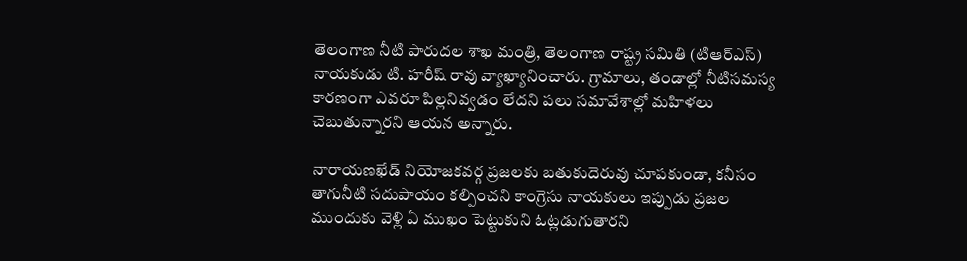తెలంగాణ నీటి పారుదల శాఖ మంత్రి, తెలంగాణ రాష్ట్ర సమితి (టిఆర్ఎస్) నాయకుడు టి. హరీష్ రావు వ్యాఖ్యానించారు. గ్రామాలు, తండాల్లో నీటిసమస్య కారణంగా ఎవరూ పిల్లనివ్వడం లేదని పలు సమావేశాల్లో మహిళలు చెబుతున్నారని ఆయన అన్నారు.

నారాయణఖేడ్ నియోజకవర్గ ప్రజలకు బతుకుదెరువు చూపకుండా, కనీసం తాగునీటి సదుపాయం కల్పించని కాంగ్రెసు నాయకులు ఇప్పుడు ప్రజల ముందుకు వెళ్లి ఏ ముఖం పెట్టుకుని ఓట్లడుగుతారని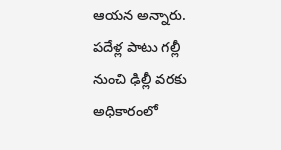ఆయన అన్నారు. పదేళ్ల పాటు గల్లీ నుంచి ఢిల్లీ వరకు అధికారంలో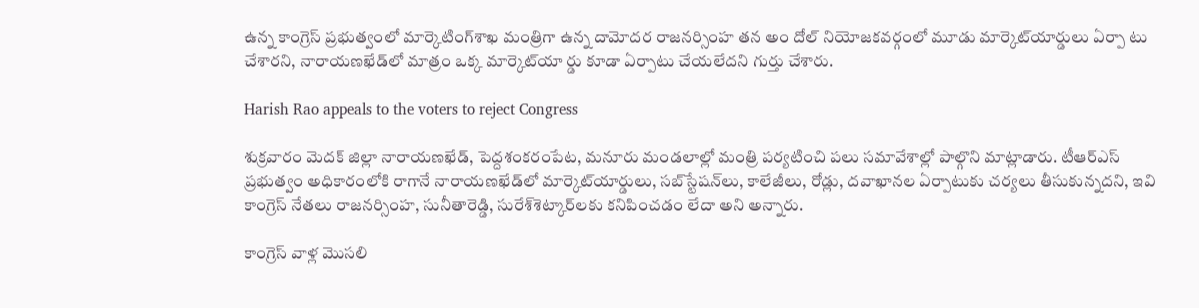ఉన్న కాంగ్రెస్ ప్రభుత్వంలో మార్కెటింగ్‌శాఖ మంత్రిగా ఉన్న దామోదర రాజనర్సింహ తన అం దోల్ నియోజకవర్గంలో మూడు మార్కెట్‌యార్డులు ఏర్పా టు చేశారని, నారాయణఖేడ్‌లో మాత్రం ఒక్క మార్కెట్‌యా ర్డు కూడా ఏర్పాటు చేయలేదని గుర్తు చేశారు.

Harish Rao appeals to the voters to reject Congress

శుక్రవారం మెదక్ జిల్లా నారాయణఖేడ్, పెద్దశంకరంపేట, మనూరు మండలాల్లో మంత్రి పర్యటించి పలు సమావేశాల్లో పాల్గొని మాట్లాడారు. టీఆర్‌ఎస్ ప్రభుత్వం అధికారంలోకి రాగానే నారాయణఖేడ్‌లో మార్కెట్‌యార్డులు, సబ్‌స్టేషన్‌లు, కాలేజీలు, రోడ్లు, దవాఖానల ఏర్పాటుకు చర్యలు తీసుకున్నదని, ఇవి కాంగ్రెస్ నేతలు రాజనర్సింహ, సునీతారెడ్డి, సురేశ్‌శెట్కార్‌లకు కనిపించడం లేదా అని అన్నారు.

కాంగ్రెస్ వాళ్ల మొసలి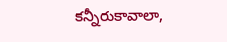కన్నీరుకావాలా,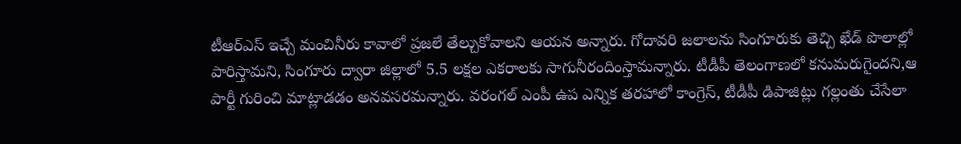టీఆర్‌ఎస్ ఇచ్చే మంచినీరు కావాలో ప్రజలే తేల్చుకోవాలని ఆయన అన్నారు. గోదావరి జలాలను సింగూరుకు తెచ్చి ఖేడ్ పొలాల్లో పారిస్తామని, సింగూరు ద్వారా జిల్లాలో 5.5 లక్షల ఎకరాలకు సాగునీరందింస్తామన్నారు. టీడీపీ తెలంగాణలో కనుమరుగైందని,ఆ పార్టీ గురించి మాట్లాడడం అనవసరమన్నారు. వరంగల్ ఎంపీ ఉప ఎన్నిక తరహాలో కాంగ్రెస్, టీడీపీ డిపాజిట్లు గల్లంతు చేసేలా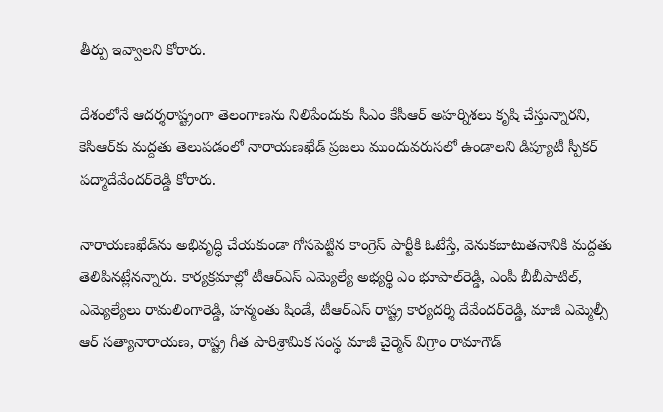తీర్పు ఇవ్వాలని కోరారు.

దేశంలోనే ఆదర్శరాష్ట్రంగా తెలంగాణను నిలిపేందుకు సీఎం కేసీఆర్ అహర్నిశలు కృషి చేస్తున్నారని, కెసిఆర్‌కు మద్దతు తెలుపడంలో నారాయణఖేడ్ ప్రజలు ముందువరుసలో ఉండాలని డిప్యూటీ స్పీకర్ పద్మాదేవేందర్‌రెడ్డి కోరారు.

నారాయణఖేడ్‌ను అభివృద్ధి చేయకుండా గోసపెట్టిన కాంగ్రెస్ పార్టీకి ఓటేస్తే, వెనుకబాటుతనానికి మద్దతు తెలిపినట్లేనన్నారు. కార్యక్రమాల్లో టీఆర్‌ఎస్ ఎమ్యెల్యే అభ్యర్థి ఎం భూపాల్‌రెడ్డి, ఎంపీ బీబీపాటిల్, ఎమ్యెల్యేలు రామలింగారెడ్డి, హన్మంతు షిండే, టీఆర్‌ఎస్ రాష్ట్ర కార్యదర్శి దేవేందర్‌రెడ్డి, మాజీ ఎమ్మెల్సీ ఆర్ సత్యానారాయణ, రాష్ట్ర గీత పారిశ్రామిక సంస్థ మాజీ చైర్మెన్ విగ్రాం రామాగౌడ్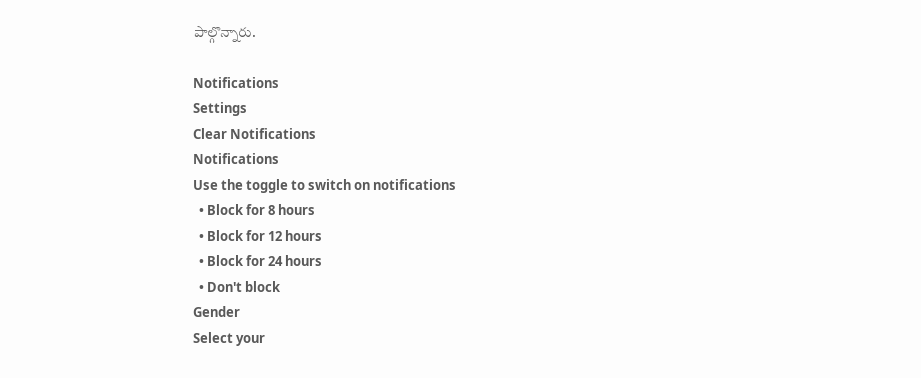పాల్గొన్నారు.

Notifications
Settings
Clear Notifications
Notifications
Use the toggle to switch on notifications
  • Block for 8 hours
  • Block for 12 hours
  • Block for 24 hours
  • Don't block
Gender
Select your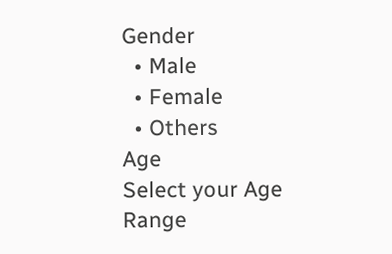Gender
  • Male
  • Female
  • Others
Age
Select your Age Range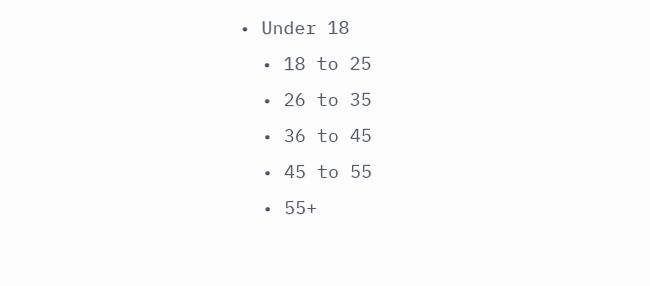• Under 18
  • 18 to 25
  • 26 to 35
  • 36 to 45
  • 45 to 55
  • 55+